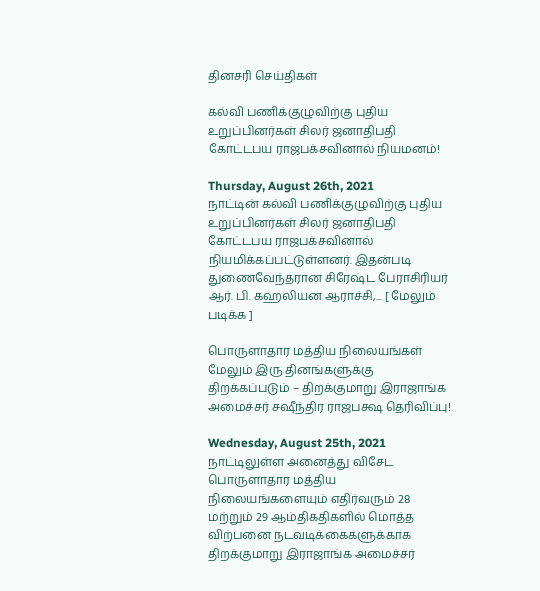தினசரி செய்திகள்

கல்வி பணிக்குழுவிற்கு புதிய உறுப்பினர்கள் சிலர் ஜனாதிபதி கோட்டபய ராஜபக்சவினால் நியமனம்!

Thursday, August 26th, 2021
நாட்டின் கல்வி பணிக்குழுவிற்கு புதிய உறுப்பினர்கள் சிலர் ஜனாதிபதி கோட்டபய ராஜபக்சவினால் நியமிக்கப்பட்டுள்ளனர். இதன்படி துணைவேந்தரான சிரேஷ்ட பேராசிரியர் ஆர். பி. கஹலியன ஆராச்சி,... [ மேலும் படிக்க ]

பொருளாதார மத்திய நிலையங்கள் மேலும் இரு தினங்களுக்கு திறக்கப்படும் – திறக்குமாறு இராஜாங்க அமைச்சர் சஷீந்திர ராஜபக்ஷ தெரிவிப்பு!

Wednesday, August 25th, 2021
நாட்டிலுள்ள அனைத்து விசேட பொருளாதார மத்திய நிலையங்களையும் எதிர்வரும் 28 மற்றும் 29 ஆம்திகதிகளில் மொத்த விற்பனை நடவடிக்கைகளுக்காக திறக்குமாறு இராஜாங்க அமைச்சர்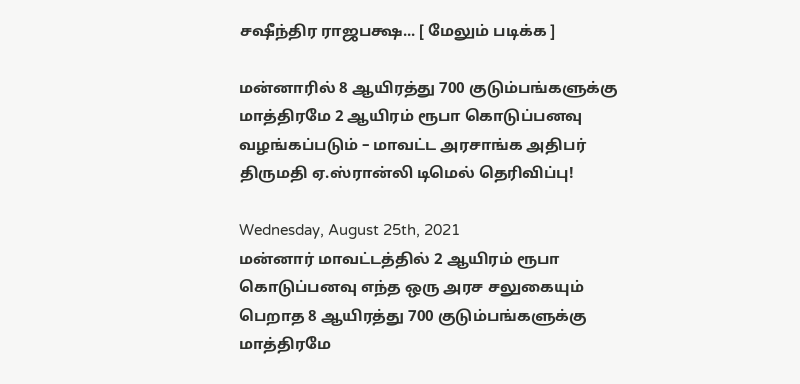சஷீந்திர ராஜபக்ஷ... [ மேலும் படிக்க ]

மன்னாரில் 8 ஆயிரத்து 700 குடும்பங்களுக்கு மாத்திரமே 2 ஆயிரம் ரூபா கொடுப்பனவு வழங்கப்படும் – மாவட்ட அரசாங்க அதிபர் திருமதி ஏ.ஸ்ரான்லி டிமெல் தெரிவிப்பு!

Wednesday, August 25th, 2021
மன்னார் மாவட்டத்தில் 2 ஆயிரம் ரூபா கொடுப்பனவு எந்த ஒரு அரச சலுகையும் பெறாத 8 ஆயிரத்து 700 குடும்பங்களுக்கு மாத்திரமே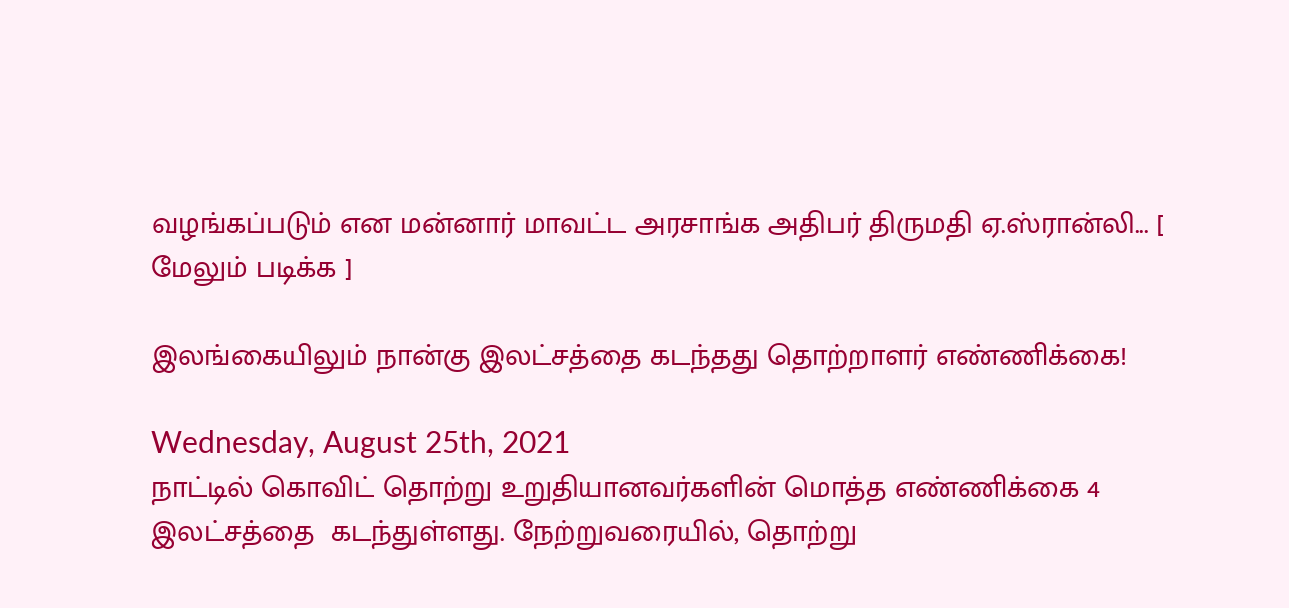வழங்கப்படும் என மன்னார் மாவட்ட அரசாங்க அதிபர் திருமதி ஏ.ஸ்ரான்லி... [ மேலும் படிக்க ]

இலங்கையிலும் நான்கு இலட்சத்தை கடந்தது தொற்றாளர் எண்ணிக்கை!

Wednesday, August 25th, 2021
நாட்டில் கொவிட் தொற்று உறுதியானவர்களின் மொத்த எண்ணிக்கை 4 இலட்சத்தை  கடந்துள்ளது. நேற்றுவரையில், தொற்று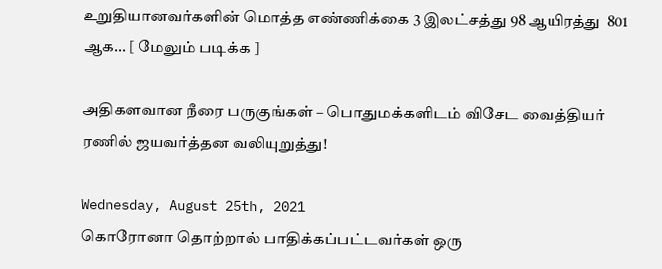உறுதியானவர்களின் மொத்த எண்ணிக்கை 3 இலட்சத்து 98 ஆயிரத்து  801 ஆக... [ மேலும் படிக்க ]

அதிகளவான நீரை பருகுங்கள் – பொதுமக்களிடம் விசேட வைத்தியர் ரணில் ஜயவர்த்தன வலியுறுத்து!

Wednesday, August 25th, 2021
கொரோனா தொற்றால் பாதிக்கப்பட்டவர்கள் ஒரு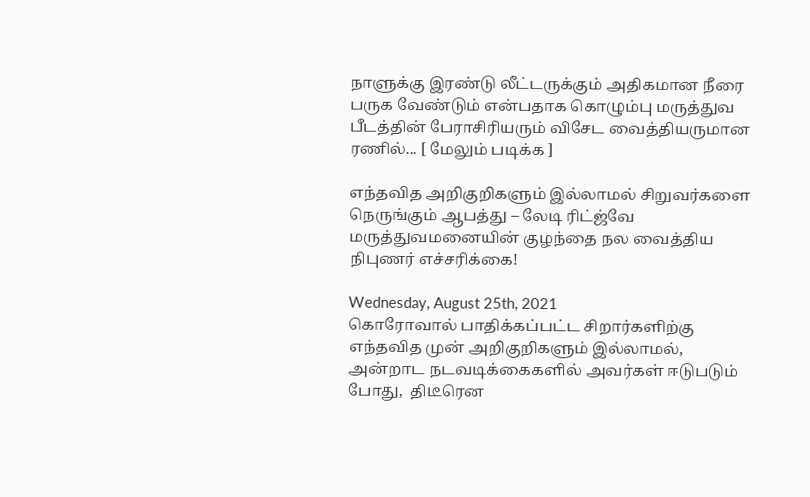நாளுக்கு இரண்டு லீட்டருக்கும் அதிகமான நீரை பருக வேண்டும் என்பதாக கொழும்பு மருத்துவ பீடத்தின் பேராசிரியரும் விசேட வைத்தியருமான ரணில்... [ மேலும் படிக்க ]

எந்தவித அறிகுறிகளும் இல்லாமல் சிறுவர்களை நெருங்கும் ஆபத்து – லேடி ரிட்ஜ்வே மருத்துவமனையின் குழந்தை நல வைத்திய நிபுணர் எச்சரிக்கை!

Wednesday, August 25th, 2021
கொரோவால் பாதிக்கப்பட்ட சிறார்களிற்கு எந்தவித முன் அறிகுறிகளும் இல்லாமல், அன்றாட நடவடிக்கைகளில் அவர்கள் ஈடுபடும் போது,  திடீரென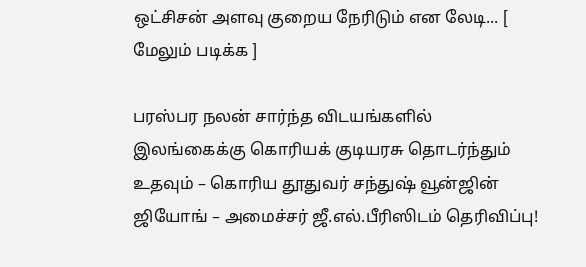ஒட்சிசன் அளவு குறைய நேரிடும் என லேடி... [ மேலும் படிக்க ]

பரஸ்பர நலன் சார்ந்த விடயங்களில் இலங்கைக்கு கொரியக் குடியரசு தொடர்ந்தும் உதவும் – கொரிய தூதுவர் சந்துஷ் வூன்ஜின் ஜியோங் – அமைச்சர் ஜீ.எல்.பீரிஸிடம் தெரிவிப்பு!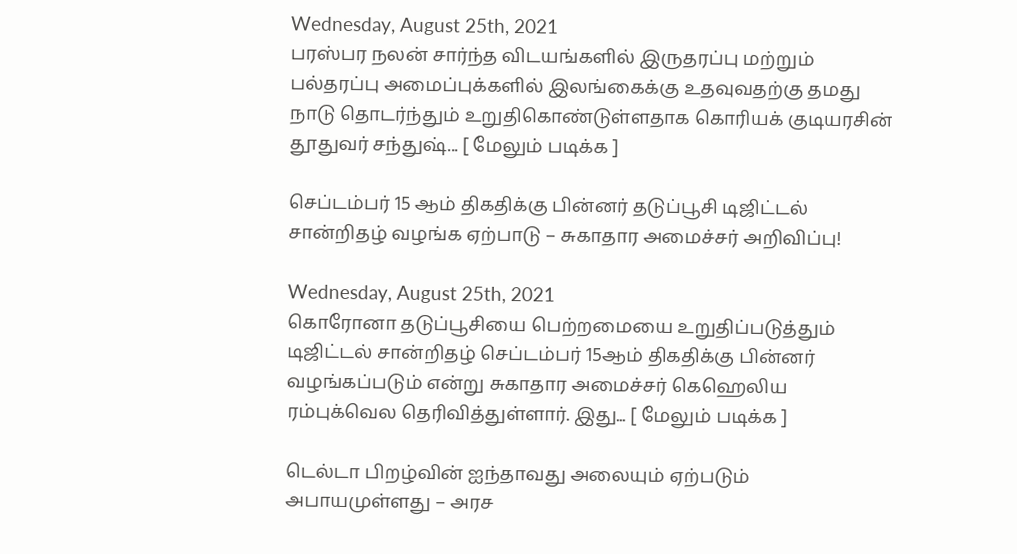Wednesday, August 25th, 2021
பரஸ்பர நலன் சார்ந்த விடயங்களில் இருதரப்பு மற்றும் பல்தரப்பு அமைப்புக்களில் இலங்கைக்கு உதவுவதற்கு தமது நாடு தொடர்ந்தும் உறுதிகொண்டுள்ளதாக கொரியக் குடியரசின் தூதுவர் சந்துஷ்... [ மேலும் படிக்க ]

செப்டம்பர் 15 ஆம் திகதிக்கு பின்னர் தடுப்பூசி டிஜிட்டல் சான்றிதழ் வழங்க ஏற்பாடு – சுகாதார அமைச்சர் அறிவிப்பு!

Wednesday, August 25th, 2021
கொரோனா தடுப்பூசியை பெற்றமையை உறுதிப்படுத்தும் டிஜிட்டல் சான்றிதழ் செப்டம்பர் 15ஆம் திகதிக்கு பின்னர் வழங்கப்படும் என்று சுகாதார அமைச்சர் கெஹெலிய ரம்புக்வெல தெரிவித்துள்ளார். இது... [ மேலும் படிக்க ]

டெல்டா பிறழ்வின் ஐந்தாவது அலையும் ஏற்படும் அபாயமுள்ளது – அரச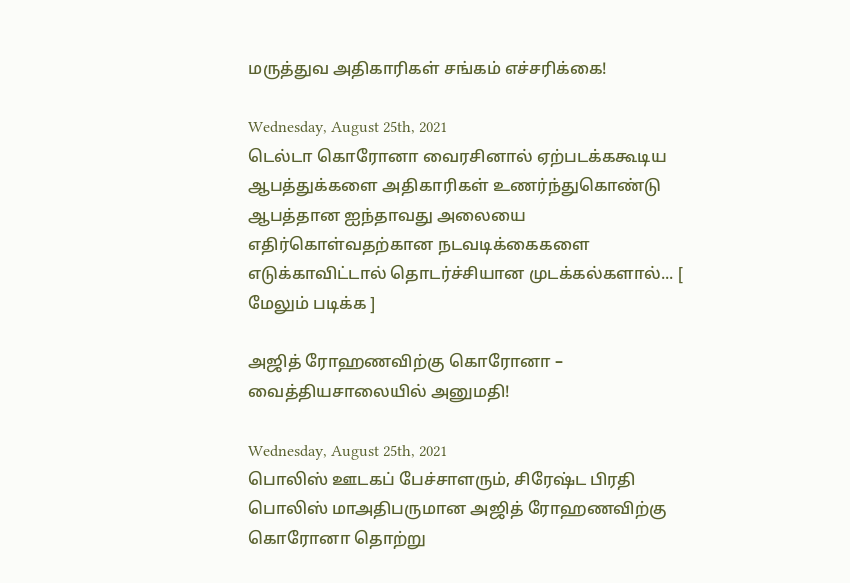மருத்துவ அதிகாரிகள் சங்கம் எச்சரிக்கை!

Wednesday, August 25th, 2021
டெல்டா கொரோனா வைரசினால் ஏற்படக்ககூடிய ஆபத்துக்களை அதிகாரிகள் உணர்ந்துகொண்டு ஆபத்தான ஐந்தாவது அலையை எதிர்கொள்வதற்கான நடவடிக்கைகளை எடுக்காவிட்டால் தொடர்ச்சியான முடக்கல்களால்... [ மேலும் படிக்க ]

அஜித் ரோஹணவிற்கு கொரோனா – வைத்தியசாலையில் அனுமதி!

Wednesday, August 25th, 2021
பொலிஸ் ஊடகப் பேச்சாளரும், சிரேஷ்ட பிரதி பொலிஸ் மாஅதிபருமான அஜித் ரோஹணவிற்கு கொரோனா தொற்று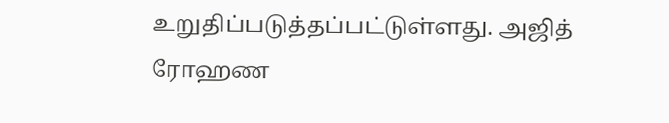உறுதிப்படுத்தப்பட்டுள்ளது. அஜித் ரோஹண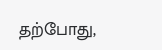தற்போது,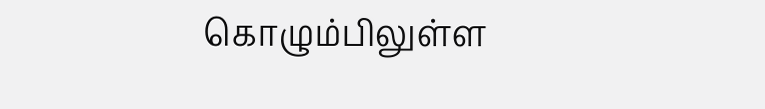கொழும்பிலுள்ள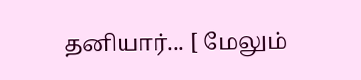தனியார்... [ மேலும்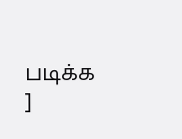படிக்க ]